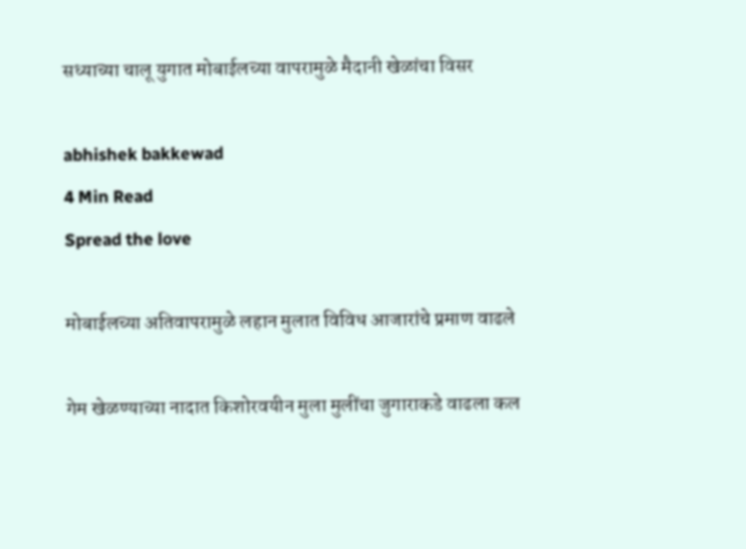सध्याच्या चालू युगात मोबाईलच्या वापरामुळे मैदानी खेळांचा विसर

abhishek bakkewad
4 Min Read
Spread the love

मोबाईलच्या अतिवापरामुळे लहान मुलात विविध आजारांचे प्रमाण वाढले

गेम खेळण्याच्या नादात किशोरवयीन मुला मुलींचा जुगाराकडे वाढला कल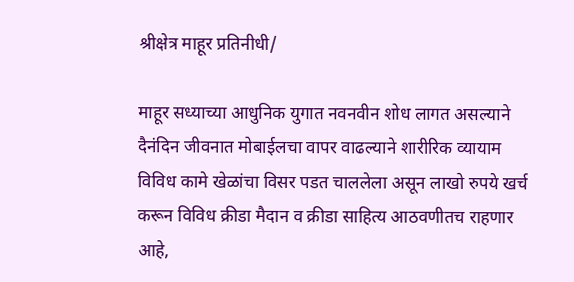श्रीक्षेत्र माहूर प्रतिनीधी/

माहूर सध्याच्या आधुनिक युगात नवनवीन शोध लागत असल्याने दैनंदिन जीवनात मोबाईलचा वापर वाढल्याने शारीरिक व्यायाम विविध कामे खेळांचा विसर पडत चाललेला असून लाखो रुपये खर्च करून विविध क्रीडा मैदान व क्रीडा साहित्य आठवणीतच राहणार आहे,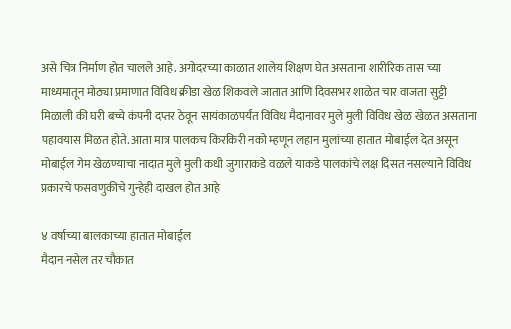असे चित्र निर्माण होत चालले आहे. अगोदरच्या काळात शालेय शिक्षण घेत असताना शारीरिक तास च्या माध्यमातून मोठ्या प्रमाणात विविध क्रीडा खेळ शिकवले जातात आणि दिवसभर शाळेत चार वाजता सुट्टी मिळाली की घरी बच्चे कंपनी दप्तर ठेवून सायंकाळपर्यंत विविध मैदानावर मुले मुली विविध खेळ खेळत असताना पहावयास मिळत होते. आता मात्र पालकच किरकिरी नको म्हणून लहान मुलांच्या हातात मोबाईल देत असून मोबाईल गेम खेळण्याचा नादात मुले मुली कधी जुगाराकडे वळले याकडे पालकांचे लक्ष दिसत नसल्याने विविध प्रकारचे फसवणुकीचे गुन्हेही दाखल होत आहे

४ वर्षाच्या बालकाच्या हातात मोबाईल
मैदान नसेल तर चौकात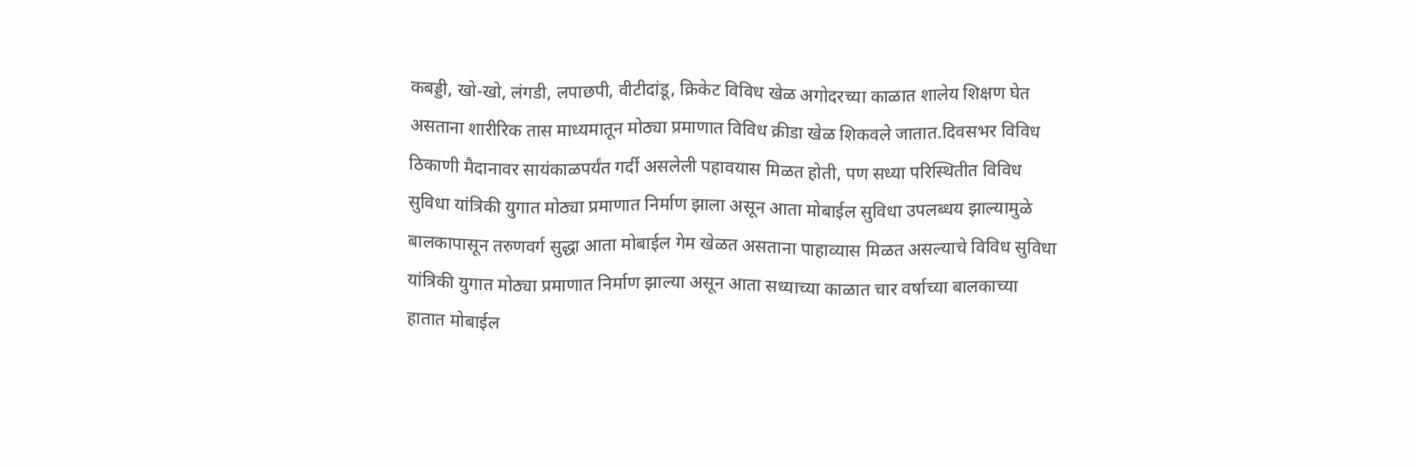कबड्डी, खो-खो, लंगडी, लपाछपी, वीटीदांडू, क्रिकेट विविध खेळ अगोदरच्या काळात शालेय शिक्षण घेत असताना शारीरिक तास माध्यमातून मोठ्या प्रमाणात विविध क्रीडा खेळ शिकवले जातात.दिवसभर विविध ठिकाणी मैदानावर सायंकाळपर्यंत गर्दी असलेली पहावयास मिळत होती, पण सध्या परिस्थितीत विविध सुविधा यांत्रिकी युगात मोठ्या प्रमाणात निर्माण झाला असून आता मोबाईल सुविधा उपलब्धय झाल्यामुळे बालकापासून तरुणवर्ग सुद्धा आता मोबाईल गेम खेळत असताना पाहाव्यास मिळत असल्याचे विविध सुविधा यांत्रिकी युगात मोठ्या प्रमाणात निर्माण झाल्या असून आता सध्याच्या काळात चार वर्षाच्या बालकाच्या हातात मोबाईल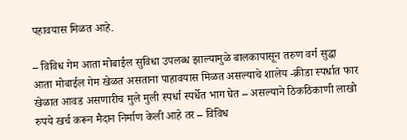पहावयास मिळत आहे.

– विविध गेम आता मोबाईल सुविधा उपलब्ध झाल्यामुळे बालकापासून तरुण वर्ग सुद्धा आता मोबाईल गेम खेळत असताना पाहावयास मिळत असल्याचे शालेय -क्रीडा स्पर्धात फार खेळात आवड असणारीच मुले मुली स्पर्धा स्पर्धेत भाग घेत – असल्याने ठिकठिकाणी लाखो रुपये खर्च करून मैदान निर्माण केली आहे तर – विविध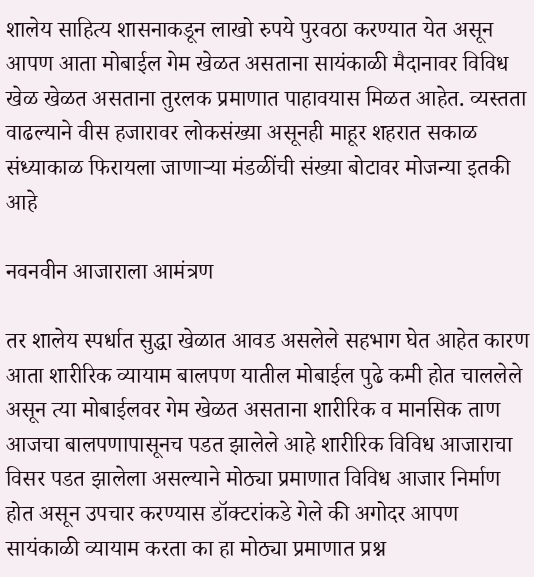शालेय साहित्य शासनाकडून लाखो रुपये पुरवठा करण्यात येत असून आपण आता मोबाईल गेम खेळत असताना सायंकाळी मैदानावर विविध खेळ खेळत असताना तुरलक प्रमाणात पाहावयास मिळत आहेत. व्यस्तता वाढल्याने वीस हजारावर लोकसंख्या असूनही माहूर शहरात सकाळ संध्याकाळ फिरायला जाणाऱ्या मंडळींची संख्या बोटावर मोजन्या इतकी आहे

नवनवीन आजाराला आमंत्रण

तर शालेय स्पर्धात सुद्धा खेळात आवड असलेले सहभाग घेत आहेत कारण आता शारीरिक व्यायाम बालपण यातील मोबाईल पुढे कमी होत चाललेले असून त्या मोबाईलवर गेम खेळत असताना शारीरिक व मानसिक ताण आजचा बालपणापासूनच पडत झालेले आहे शारीरिक विविध आजाराचा विसर पडत झालेला असल्याने मोठ्या प्रमाणात विविध आजार निर्माण होत असून उपचार करण्यास डॉक्टरांकडे गेले की अगोदर आपण सायंकाळी व्यायाम करता का हा मोठ्या प्रमाणात प्रश्न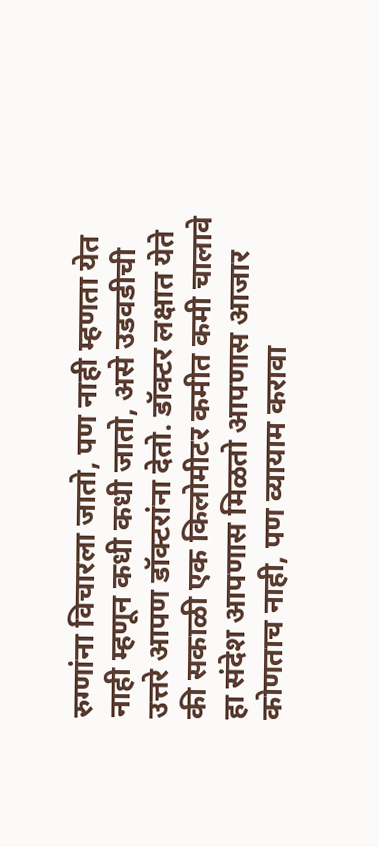रुग्णांना विचारला जातो, पण नाही म्हणता येत नाही म्हणून कधी कधी जातो, असे उडवडीची उत्तरे आपण डॉक्टरांना देतो. डॉक्टर लक्षात येते की सकाळी एक किलोमीटर कमीत कमी चालावे हा संदेश आपणास मिळतो आपणास आजार कोणताच नाही, पण व्यायाम करावा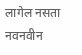लागेल नसता नवनवीन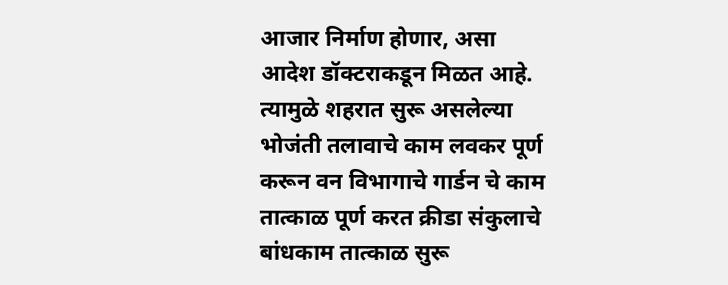आजार निर्माण होणार, असा आदेश डॉक्टराकडून मिळत आहे. त्यामुळे शहरात सुरू असलेल्या भोजंती तलावाचे काम लवकर पूर्ण करून वन विभागाचे गार्डन चे काम तात्काळ पूर्ण करत क्रीडा संकुलाचे बांधकाम तात्काळ सुरू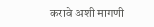करावे अशी मागणी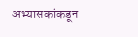अभ्यासकांकडून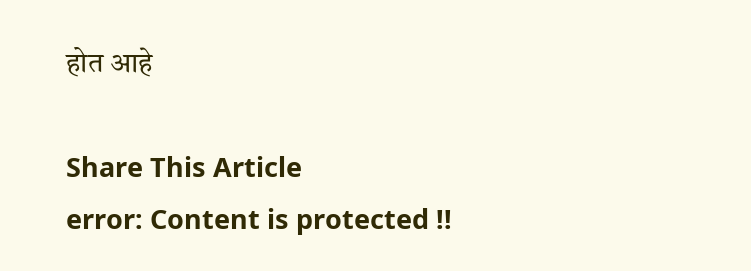होत आहे

Share This Article
error: Content is protected !!